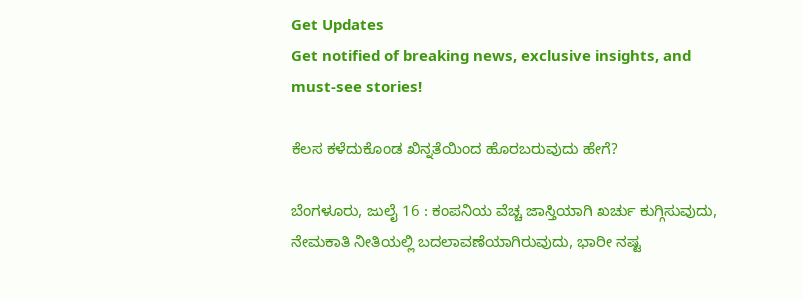Get Updates
Get notified of breaking news, exclusive insights, and must-see stories!

ಕೆಲಸ ಕಳೆದುಕೊಂಡ ಖಿನ್ನತೆಯಿಂದ ಹೊರಬರುವುದು ಹೇಗೆ?

ಬೆಂಗಳೂರು, ಜುಲೈ 16 : ಕಂಪನಿಯ ವೆಚ್ಚ ಜಾಸ್ತಿಯಾಗಿ ಖರ್ಚು ಕುಗ್ಗಿಸುವುದು, ನೇಮಕಾತಿ ನೀತಿಯಲ್ಲಿ ಬದಲಾವಣೆಯಾಗಿರುವುದು, ಭಾರೀ ನಷ್ಟ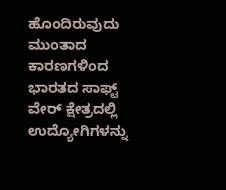ಹೊಂದಿರುವುದು ಮುಂತಾದ ಕಾರಣಗಳಿಂದ ಭಾರತದ ಸಾಫ್ಟ್ ವೇರ್ ಕ್ಷೇತ್ರದಲ್ಲಿ ಉದ್ಯೋಗಿಗಳನ್ನು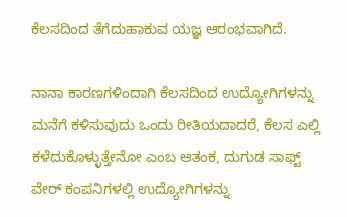ಕೆಲಸದಿಂದ ತೆಗೆದುಹಾಕುವ ಯಜ್ಞ ಆರಂಭವಾಗಿದೆ.

ನಾನಾ ಕಾರಣಗಳಿಂದಾಗಿ ಕೆಲಸದಿಂದ ಉದ್ಯೋಗಿಗಳನ್ನು ಮನೆಗೆ ಕಳಿಸುವುದು ಒಂದು ರೀತಿಯದಾದರೆ, ಕೆಲಸ ಎಲ್ಲಿ ಕಳೆದುಕೊಳ್ಳುತ್ತೇನೋ ಎಂಬ ಆತಂಕ, ದುಗುಡ ಸಾಫ್ಟ್ ವೇರ್ ಕಂಪನಿಗಳಲ್ಲಿ ಉದ್ಯೋಗಿಗಳನ್ನು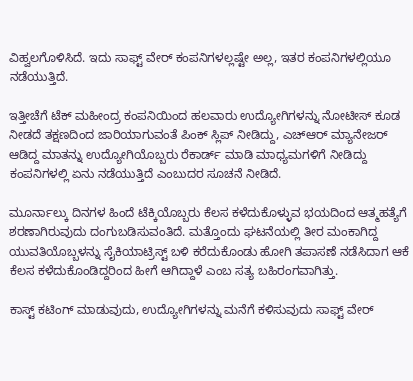ವಿಹ್ವಲಗೊಳಿಸಿದೆ. ಇದು ಸಾಫ್ಟ್ ವೇರ್ ಕಂಪನಿಗಳಲ್ಲಷ್ಟೇ ಅಲ್ಲ, ಇತರ ಕಂಪನಿಗಳಲ್ಲಿಯೂ ನಡೆಯುತ್ತಿದೆ.

ಇತ್ತೀಚೆಗೆ ಟೆಕ್ ಮಹೀಂದ್ರ ಕಂಪನಿಯಿಂದ ಹಲವಾರು ಉದ್ಯೋಗಿಗಳನ್ನು ನೋಟೀಸ್ ಕೂಡ ನೀಡದೆ ತಕ್ಷಣದಿಂದ ಜಾರಿಯಾಗುವಂತೆ ಪಿಂಕ್ ಸ್ಲಿಪ್ ನೀಡಿದ್ದು, ಎಚ್ಆರ್ ಮ್ಯಾನೇಜರ್ ಆಡಿದ್ದ ಮಾತನ್ನು ಉದ್ಯೋಗಿಯೊಬ್ಬರು ರೆಕಾರ್ಡ್ ಮಾಡಿ ಮಾಧ್ಯಮಗಳಿಗೆ ನೀಡಿದ್ದು ಕಂಪನಿಗಳಲ್ಲಿ ಏನು ನಡೆಯುತ್ತಿದೆ ಎಂಬುದರ ಸೂಚನೆ ನೀಡಿದೆ.

ಮೂರ್ನಾಲ್ಕು ದಿನಗಳ ಹಿಂದೆ ಟೆಕ್ಕಿಯೊಬ್ಬರು ಕೆಲಸ ಕಳೆದುಕೊಳ್ಳುವ ಭಯದಿಂದ ಆತ್ಮಹತ್ಯೆಗೆ ಶರಣಾಗಿರುವುದು ದಂಗುಬಡಿಸುವಂತಿದೆ. ಮತ್ತೊಂದು ಘಟನೆಯಲ್ಲಿ ತೀರ ಮಂಕಾಗಿದ್ದ ಯುವತಿಯೊಬ್ಬಳನ್ನು ಸೈಕಿಯಾಟ್ರಿಸ್ಟ್ ಬಳಿ ಕರೆದುಕೊಂಡು ಹೋಗಿ ತಪಾಸಣೆ ನಡೆಸಿದಾಗ ಆಕೆ ಕೆಲಸ ಕಳೆದುಕೊಂಡಿದ್ದರಿಂದ ಹೀಗೆ ಆಗಿದ್ದಾಳೆ ಎಂಬ ಸತ್ಯ ಬಹಿರಂಗವಾಗಿತ್ತು.

ಕಾಸ್ಟ್ ಕಟಿಂಗ್ ಮಾಡುವುದು, ಉದ್ಯೋಗಿಗಳನ್ನು ಮನೆಗೆ ಕಳಿಸುವುದು ಸಾಫ್ಟ್ ವೇರ್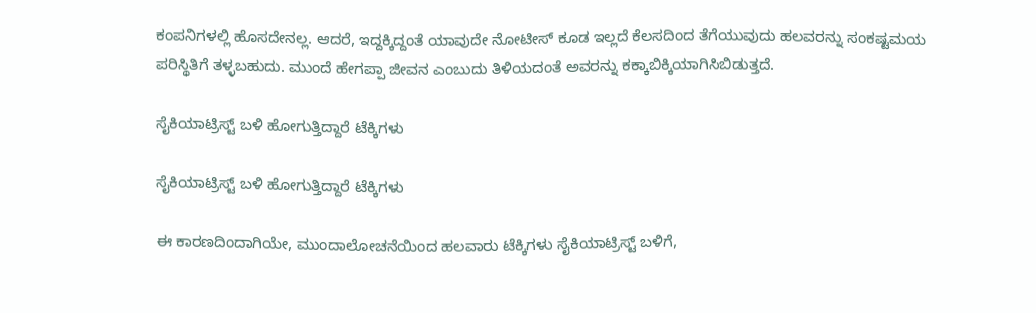ಕಂಪನಿಗಳಲ್ಲಿ ಹೊಸದೇನಲ್ಲ. ಆದರೆ, ಇದ್ದಕ್ಕಿದ್ದಂತೆ ಯಾವುದೇ ನೋಟೀಸ್ ಕೂಡ ಇಲ್ಲದೆ ಕೆಲಸದಿಂದ ತೆಗೆಯುವುದು ಹಲವರನ್ನು ಸಂಕಷ್ಟಮಯ ಪರಿಸ್ಥಿತಿಗೆ ತಳ್ಳಬಹುದು. ಮುಂದೆ ಹೇಗಪ್ಪಾ ಜೀವನ ಎಂಬುದು ತಿಳಿಯದಂತೆ ಅವರನ್ನು ಕಕ್ಕಾಬಿಕ್ಕಿಯಾಗಿಸಿಬಿಡುತ್ತದೆ.

ಸೈಕಿಯಾಟ್ರಿಸ್ಟ್ ಬಳಿ ಹೋಗುತ್ತಿದ್ದಾರೆ ಟೆಕ್ಕಿಗಳು

ಸೈಕಿಯಾಟ್ರಿಸ್ಟ್ ಬಳಿ ಹೋಗುತ್ತಿದ್ದಾರೆ ಟೆಕ್ಕಿಗಳು

ಈ ಕಾರಣದಿಂದಾಗಿಯೇ, ಮುಂದಾಲೋಚನೆಯಿಂದ ಹಲವಾರು ಟೆಕ್ಕಿಗಳು ಸೈಕಿಯಾಟ್ರಿಸ್ಟ್ ಬಳಿಗೆ,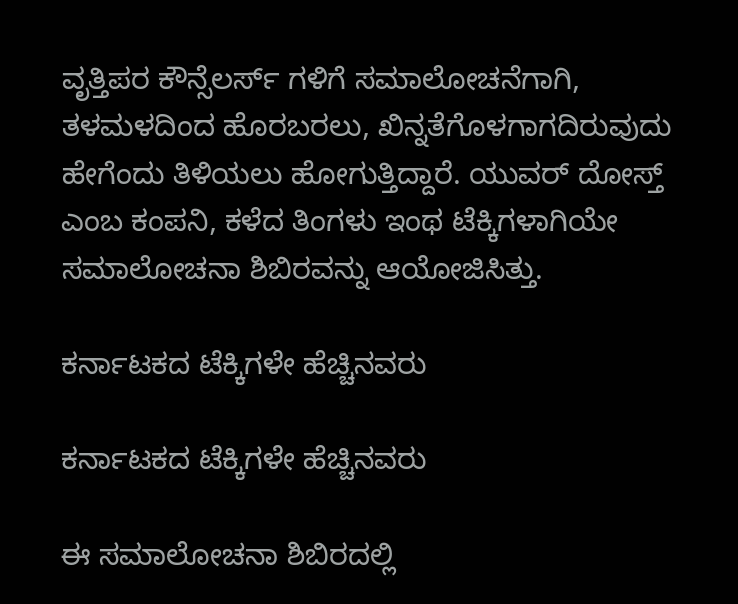ವೃತ್ತಿಪರ ಕೌನ್ಸೆಲರ್ಸ್ ಗಳಿಗೆ ಸಮಾಲೋಚನೆಗಾಗಿ, ತಳಮಳದಿಂದ ಹೊರಬರಲು, ಖಿನ್ನತೆಗೊಳಗಾಗದಿರುವುದು ಹೇಗೆಂದು ತಿಳಿಯಲು ಹೋಗುತ್ತಿದ್ದಾರೆ. ಯುವರ್ ದೋಸ್ತ್ ಎಂಬ ಕಂಪನಿ, ಕಳೆದ ತಿಂಗಳು ಇಂಥ ಟೆಕ್ಕಿಗಳಾಗಿಯೇ ಸಮಾಲೋಚನಾ ಶಿಬಿರವನ್ನು ಆಯೋಜಿಸಿತ್ತು.

ಕರ್ನಾಟಕದ ಟೆಕ್ಕಿಗಳೇ ಹೆಚ್ಚಿನವರು

ಕರ್ನಾಟಕದ ಟೆಕ್ಕಿಗಳೇ ಹೆಚ್ಚಿನವರು

ಈ ಸಮಾಲೋಚನಾ ಶಿಬಿರದಲ್ಲಿ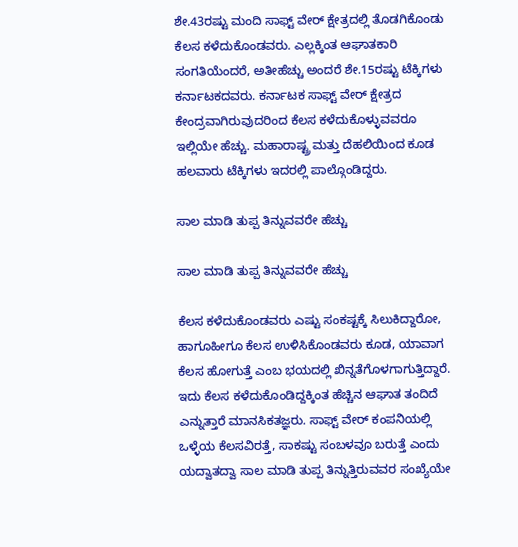ಶೇ.43ರಷ್ಟು ಮಂದಿ ಸಾಫ್ಟ್ ವೇರ್ ಕ್ಷೇತ್ರದಲ್ಲಿ ತೊಡಗಿಕೊಂಡು ಕೆಲಸ ಕಳೆದುಕೊಂಡವರು. ಎಲ್ಲಕ್ಕಿಂತ ಆಘಾತಕಾರಿ ಸಂಗತಿಯೆಂದರೆ, ಅತೀಹೆಚ್ಚು ಅಂದರೆ ಶೇ.15ರಷ್ಟು ಟೆಕ್ಕಿಗಳು ಕರ್ನಾಟಕದವರು. ಕರ್ನಾಟಕ ಸಾಫ್ಟ್ ವೇರ್ ಕ್ಷೇತ್ರದ ಕೇಂದ್ರವಾಗಿರುವುದರಿಂದ ಕೆಲಸ ಕಳೆದುಕೊಳ್ಳುವವರೂ ಇಲ್ಲಿಯೇ ಹೆಚ್ಚು. ಮಹಾರಾಷ್ಟ್ರ ಮತ್ತು ದೆಹಲಿಯಿಂದ ಕೂಡ ಹಲವಾರು ಟೆಕ್ಕಿಗಳು ಇದರಲ್ಲಿ ಪಾಲ್ಗೊಂಡಿದ್ದರು.

ಸಾಲ ಮಾಡಿ ತುಪ್ಪ ತಿನ್ನುವವರೇ ಹೆಚ್ಚು

ಸಾಲ ಮಾಡಿ ತುಪ್ಪ ತಿನ್ನುವವರೇ ಹೆಚ್ಚು

ಕೆಲಸ ಕಳೆದುಕೊಂಡವರು ಎಷ್ಟು ಸಂಕಷ್ಟಕ್ಕೆ ಸಿಲುಕಿದ್ದಾರೋ, ಹಾಗೂಹೀಗೂ ಕೆಲಸ ಉಳಿಸಿಕೊಂಡವರು ಕೂಡ, ಯಾವಾಗ ಕೆಲಸ ಹೋಗುತ್ತೆ ಎಂಬ ಭಯದಲ್ಲಿ ಖಿನ್ನತೆಗೊಳಗಾಗುತ್ತಿದ್ದಾರೆ. ಇದು ಕೆಲಸ ಕಳೆದುಕೊಂಡಿದ್ದಕ್ಕಿಂತ ಹೆಚ್ಚಿನ ಆಘಾತ ತಂದಿದೆ ಎನ್ನುತ್ತಾರೆ ಮಾನಸಿಕತಜ್ಞರು. ಸಾಫ್ಟ್ ವೇರ್ ಕಂಪನಿಯಲ್ಲಿ ಒಳ್ಳೆಯ ಕೆಲಸವಿರತ್ತೆ, ಸಾಕಷ್ಟು ಸಂಬಳವೂ ಬರುತ್ತೆ ಎಂದು ಯದ್ವಾತದ್ವಾ ಸಾಲ ಮಾಡಿ ತುಪ್ಪ ತಿನ್ನುತ್ತಿರುವವರ ಸಂಖ್ಯೆಯೇ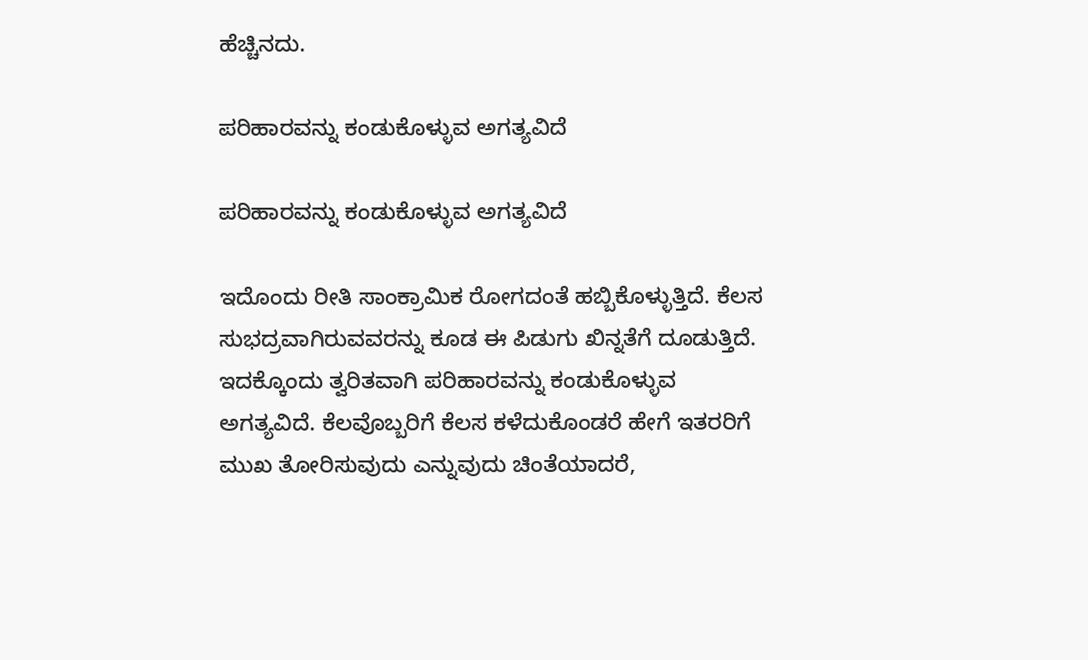ಹೆಚ್ಚಿನದು.

ಪರಿಹಾರವನ್ನು ಕಂಡುಕೊಳ್ಳುವ ಅಗತ್ಯವಿದೆ

ಪರಿಹಾರವನ್ನು ಕಂಡುಕೊಳ್ಳುವ ಅಗತ್ಯವಿದೆ

ಇದೊಂದು ರೀತಿ ಸಾಂಕ್ರಾಮಿಕ ರೋಗದಂತೆ ಹಬ್ಬಿಕೊಳ್ಳುತ್ತಿದೆ. ಕೆಲಸ ಸುಭದ್ರವಾಗಿರುವವರನ್ನು ಕೂಡ ಈ ಪಿಡುಗು ಖಿನ್ನತೆಗೆ ದೂಡುತ್ತಿದೆ. ಇದಕ್ಕೊಂದು ತ್ವರಿತವಾಗಿ ಪರಿಹಾರವನ್ನು ಕಂಡುಕೊಳ್ಳುವ ಅಗತ್ಯವಿದೆ. ಕೆಲವೊಬ್ಬರಿಗೆ ಕೆಲಸ ಕಳೆದುಕೊಂಡರೆ ಹೇಗೆ ಇತರರಿಗೆ ಮುಖ ತೋರಿಸುವುದು ಎನ್ನುವುದು ಚಿಂತೆಯಾದರೆ,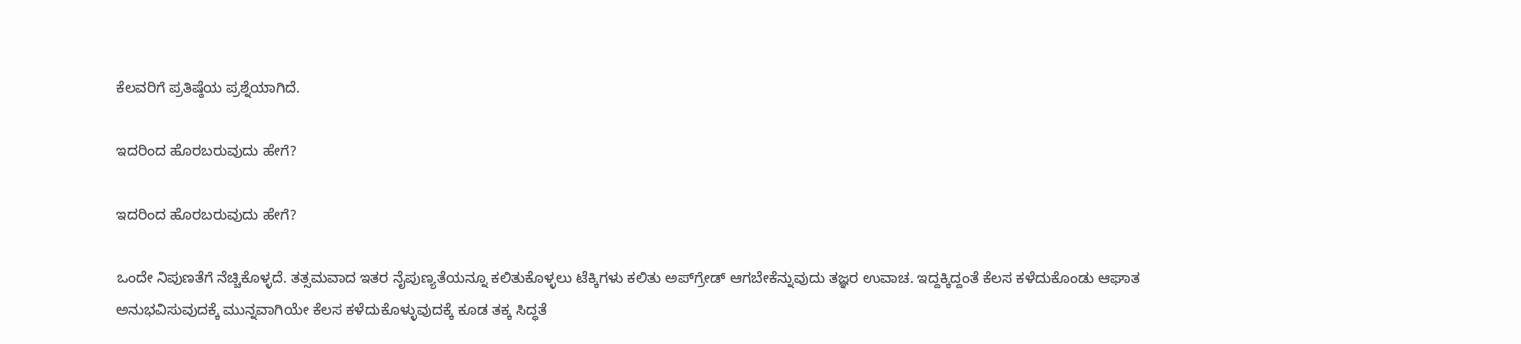ಕೆಲವರಿಗೆ ಪ್ರತಿಷ್ಠೆಯ ಪ್ರಶ್ನೆಯಾಗಿದೆ.

ಇದರಿಂದ ಹೊರಬರುವುದು ಹೇಗೆ?

ಇದರಿಂದ ಹೊರಬರುವುದು ಹೇಗೆ?

ಒಂದೇ ನಿಪುಣತೆಗೆ ನೆಚ್ಚಿಕೊಳ್ಳದೆ. ತತ್ಸಮವಾದ ಇತರ ನೈಪುಣ್ಯತೆಯನ್ನೂ ಕಲಿತುಕೊಳ್ಳಲು ಟೆಕ್ಕಿಗಳು ಕಲಿತು ಅಪ್‌ಗ್ರೇಡ್ ಆಗಬೇಕೆನ್ನುವುದು ತಜ್ಞರ ಉವಾಚ. ಇದ್ದಕ್ಕಿದ್ದಂತೆ ಕೆಲಸ ಕಳೆದುಕೊಂಡು ಆಘಾತ ಅನುಭವಿಸುವುದಕ್ಕೆ ಮುನ್ನವಾಗಿಯೇ ಕೆಲಸ ಕಳೆದುಕೊಳ್ಳುವುದಕ್ಕೆ ಕೂಡ ತಕ್ಕ ಸಿದ್ಧತೆ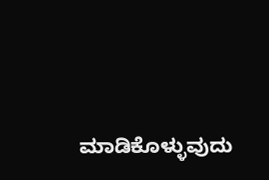ಮಾಡಿಕೊಳ್ಳುವುದು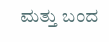ಮತ್ತು ಬಂದ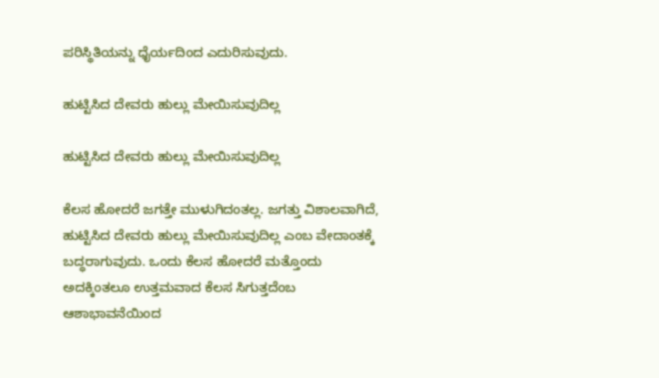ಪರಿಸ್ಥಿತಿಯನ್ನು ಧೈರ್ಯದಿಂದ ಎದುರಿಸುವುದು.

ಹುಟ್ಟಿಸಿದ ದೇವರು ಹುಲ್ಲು ಮೇಯಿಸುವುದಿಲ್ಲ

ಹುಟ್ಟಿಸಿದ ದೇವರು ಹುಲ್ಲು ಮೇಯಿಸುವುದಿಲ್ಲ

ಕೆಲಸ ಹೋದರೆ ಜಗತ್ತೇ ಮುಳುಗಿದಂತಲ್ಲ. ಜಗತ್ತು ವಿಶಾಲವಾಗಿದೆ, ಹುಟ್ಟಿಸಿದ ದೇವರು ಹುಲ್ಲು ಮೇಯಿಸುವುದಿಲ್ಲ ಎಂಬ ವೇದಾಂತಕ್ಕೆ ಬದ್ಧರಾಗುವುದು. ಒಂದು ಕೆಲಸ ಹೋದರೆ ಮತ್ತೊಂದು ಅದಕ್ಕಿಂತಲೂ ಉತ್ತಮವಾದ ಕೆಲಸ ಸಿಗುತ್ತದೆಂಬ ಆಶಾಭಾವನೆಯಿಂದ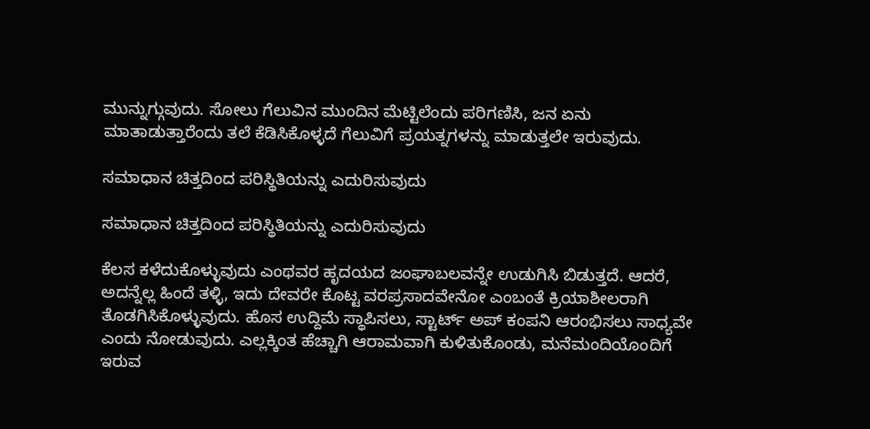ಮುನ್ನುಗ್ಗುವುದು. ಸೋಲು ಗೆಲುವಿನ ಮುಂದಿನ ಮೆಟ್ಟಿಲೆಂದು ಪರಿಗಣಿಸಿ, ಜನ ಏನು ಮಾತಾಡುತ್ತಾರೆಂದು ತಲೆ ಕೆಡಿಸಿಕೊಳ್ಳದೆ ಗೆಲುವಿಗೆ ಪ್ರಯತ್ನಗಳನ್ನು ಮಾಡುತ್ತಲೇ ಇರುವುದು.

ಸಮಾಧಾನ ಚಿತ್ತದಿಂದ ಪರಿಸ್ಥಿತಿಯನ್ನು ಎದುರಿಸುವುದು

ಸಮಾಧಾನ ಚಿತ್ತದಿಂದ ಪರಿಸ್ಥಿತಿಯನ್ನು ಎದುರಿಸುವುದು

ಕೆಲಸ ಕಳೆದುಕೊಳ್ಳುವುದು ಎಂಥವರ ಹೃದಯದ ಜಂಘಾಬಲವನ್ನೇ ಉಡುಗಿಸಿ ಬಿಡುತ್ತದೆ. ಆದರೆ, ಅದನ್ನೆಲ್ಲ ಹಿಂದೆ ತಳ್ಳಿ, ಇದು ದೇವರೇ ಕೊಟ್ಟ ವರಪ್ರಸಾದವೇನೋ ಎಂಬಂತೆ ಕ್ರಿಯಾಶೀಲರಾಗಿ ತೊಡಗಿಸಿಕೊಳ್ಳುವುದು. ಹೊಸ ಉದ್ದಿಮೆ ಸ್ಥಾಪಿಸಲು, ಸ್ಟಾರ್ಟ್ ಅಪ್ ಕಂಪನಿ ಆರಂಭಿಸಲು ಸಾಧ್ಯವೇ ಎಂದು ನೋಡುವುದು. ಎಲ್ಲಕ್ಕಿಂತ ಹೆಚ್ಚಾಗಿ ಆರಾಮವಾಗಿ ಕುಳಿತುಕೊಂಡು, ಮನೆಮಂದಿಯೊಂದಿಗೆ ಇರುವ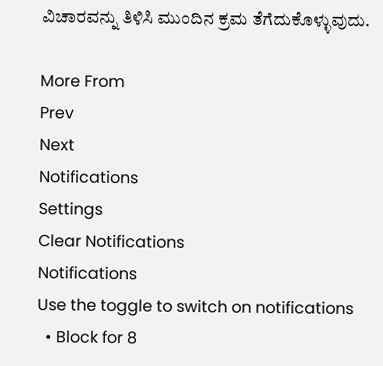ವಿಚಾರವನ್ನು ತಿಳಿಸಿ ಮುಂದಿನ ಕ್ರಮ ತೆಗೆದುಕೊಳ್ಳುವುದು.

More From
Prev
Next
Notifications
Settings
Clear Notifications
Notifications
Use the toggle to switch on notifications
  • Block for 8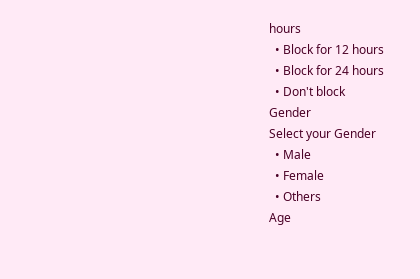hours
  • Block for 12 hours
  • Block for 24 hours
  • Don't block
Gender
Select your Gender
  • Male
  • Female
  • Others
Age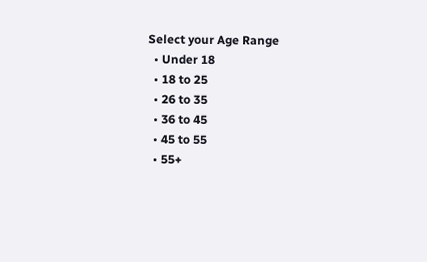Select your Age Range
  • Under 18
  • 18 to 25
  • 26 to 35
  • 36 to 45
  • 45 to 55
  • 55+